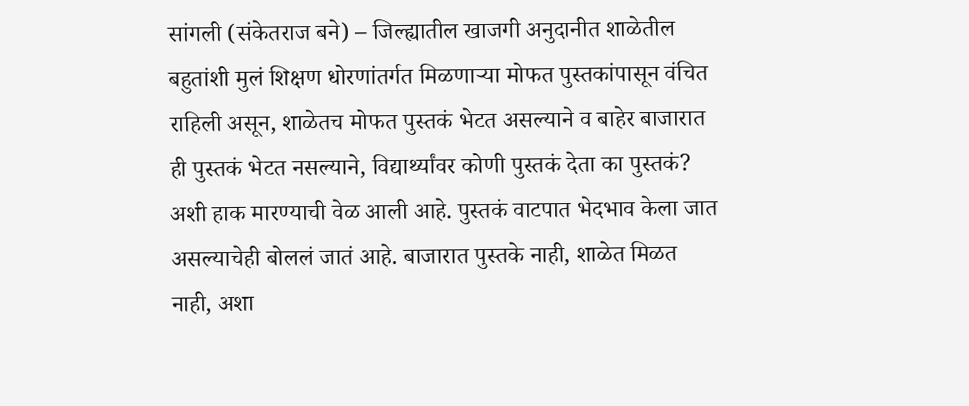सांगली (संकेतराज बने) – जिल्ह्यातील खाजगी अनुदानीत शाळेतील बहुतांशी मुलं शिक्षण धोरणांतर्गत मिळणाऱ्या मोफत पुस्तकांपासून वंचित राहिली असून, शाळेतच मोफत पुस्तकं भेटत असल्याने व बाहेर बाजारात ही पुस्तकं भेटत नसल्याने, विद्यार्थ्यांवर कोणी पुस्तकं देता का पुस्तकं? अशी हाक मारण्याची वेळ आली आहे. पुस्तकं वाटपात भेदभाव केला जात असल्याचेही बोललं जातं आहे. बाजारात पुस्तके नाही, शाळेत मिळत नाही, अशा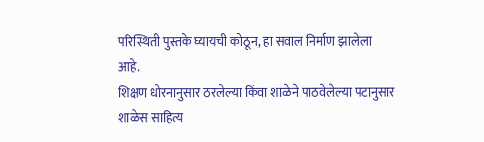परिस्थिती पुस्तके घ्यायची कोठून, हा सवाल निर्माण झालेला आहे.
शिक्षण धोरनानुसार ठरलेल्या किंवा शाळेने पाठवेलेल्या पटानुसार शाळेस साहित्य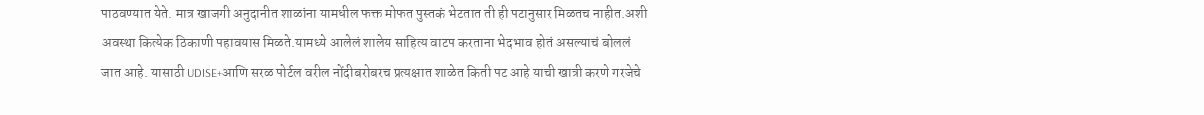पाठवण्यात येते. मात्र खाजगी अनुदानीत शाळांना यामधील फक्त मोफत पुस्तकं भेटतात ती ही पटानुसार मिळतच नाहीत.अशी अवस्था कित्येक ठिकाणी पहावयास मिळते.यामध्ये आलेलं शालेय साहित्य वाटप करताना भेदभाव होतं असल्याचं बोललं जात आहे. यासाठी UDISE+आणि सरळ पोर्टल वरील नोंदीबरोबरच प्रत्यक्षात शाळेत किती पट आहे याची खात्री करणे गरजेचे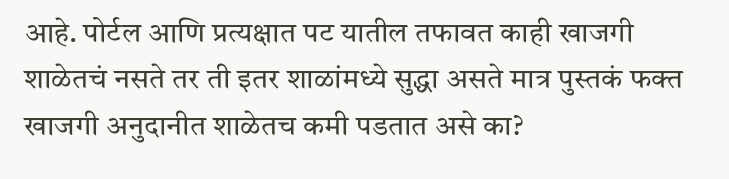आहे. पोर्टल आणि प्रत्यक्षात पट यातील तफावत काही खाजगी शाळेतचं नसते तर ती इतर शाळांमध्ये सुद्धा असते मात्र पुस्तकं फक्त खाजगी अनुदानीत शाळेतच कमी पडतात असे का?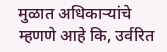मुळात अधिकाऱ्यांचे म्हणणे आहे कि, उर्वरित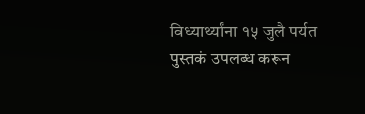विध्यार्थ्यांना १५ जुलै पर्यत पुस्तकं उपलब्ध करून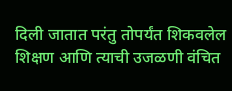दिली जातात परंतु तोपर्यंत शिकवलेल शिक्षण आणि त्याची उजळणी वंचित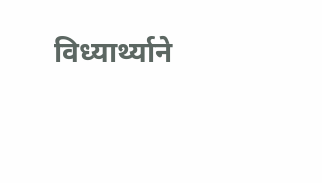विध्यार्थ्याने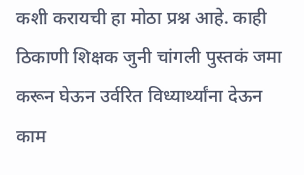कशी करायची हा मोठा प्रश्न आहे. काही ठिकाणी शिक्षक जुनी चांगली पुस्तकं जमा करून घेऊन उर्वरित विध्यार्थ्यांना देऊन काम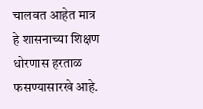चालवत आहेत मात्र हे शासनाच्या शिक्षण धोरणास हरताळ फसण्यासारखे आहे.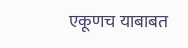एकूणच याबाबत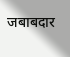जबाबदार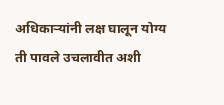अधिकाऱ्यांनी लक्ष घालून योग्य ती पावले उचलावीत अशी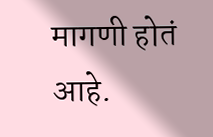मागणी होतं आहे.